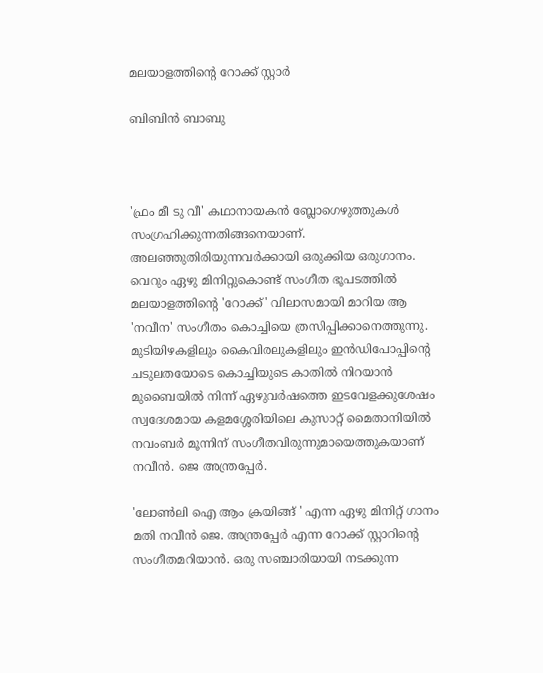മലയാളത്തിന്റെ റോക്ക് സ്റ്റാര്‍

ബിബിന്‍ ബാബു



'ഫ്രം മീ ടു വീ' കഥാനായകന്‍ ബ്ലോഗെഴുത്തുകള്‍ സംഗ്രഹിക്കുന്നതിങ്ങനെയാണ്. അലഞ്ഞുതിരിയുന്നവര്‍ക്കായി ഒരുക്കിയ ഒരുഗാനം. വെറും ഏഴു മിനിറ്റുകൊണ്ട് സംഗീത ഭൂപടത്തില്‍ മലയാളത്തിന്റെ 'റോക്ക്' വിലാസമായി മാറിയ ആ 'നവീന' സംഗീതം കൊച്ചിയെ ത്രസിപ്പിക്കാനെത്തുന്നു. മുടിയിഴകളിലും കൈവിരലുകളിലും ഇന്‍ഡിപോപ്പിന്റെ ചടുലതയോടെ കൊച്ചിയുടെ കാതില്‍ നിറയാന്‍ മുബൈയില്‍ നിന്ന് ഏഴുവര്‍ഷത്തെ ഇടവേളക്കുശേഷം സ്വദേശമായ കളമശ്ശേരിയിലെ കുസാറ്റ് മൈതാനിയില്‍ നവംബര്‍ മൂന്നിന് സംഗീതവിരുന്നുമായെത്തുകയാണ് നവീന്‍. ജെ അന്ത്രപ്പേര്‍.

'ലോണ്‍ലി ഐ ആം ക്രയിങ്ങ് ' എന്ന ഏഴു മിനിറ്റ് ഗാനം മതി നവീന്‍ ജെ. അന്ത്രപ്പേര്‍ എന്ന റോക്ക് സ്റ്റാറിന്റെ സംഗീതമറിയാന്‍. ഒരു സഞ്ചാരിയായി നടക്കുന്ന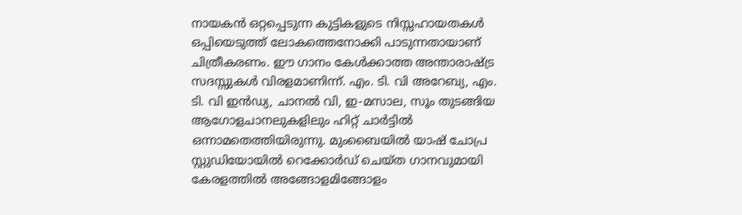നായകന്‍ ഒറ്റപ്പെടുന്ന കുട്ടികളുടെ നിസ്സഹായതകള്‍ ഒപ്പിയെടുത്ത് ലോകത്തെനോക്കി പാടുന്നതായാണ് ചിത്രീകരണം. ഈ ഗാനം കേള്‍ക്കാത്ത അന്താരാഷ്ട്ര സദസ്സുകള്‍ വിരളമാണിന്ന്. എം. ടി. വി അറേബ്യ, എം. ടി. വി ഇന്‍ഡ്യ, ചാനല്‍ വി, ഇ-മസാല, സൂം തുടങ്ങിയ ആഗോളചാനലുകളിലും ഹിറ്റ് ചാര്‍ട്ടില്‍ ഒന്നാമതെത്തിയിരുന്നു. മുംബൈയില്‍ യാഷ് ചോപ്ര സ്റ്റുഡിയോയില്‍ റെക്കോര്‍ഡ് ചെയ്ത ഗാനവുമായി കേരളത്തില്‍ അങ്ങോളമിങ്ങോളം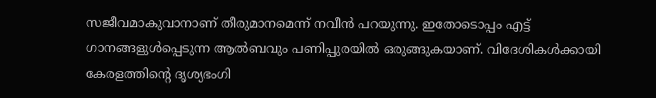സജീവമാകുവാനാണ് തീരുമാനമെന്ന് നവീന്‍ പറയുന്നു. ഇതോടൊപ്പം എട്ട് ഗാനങ്ങളുള്‍പ്പെടുന്ന ആല്‍ബവും പണിപ്പുരയില്‍ ഒരുങ്ങുകയാണ്. വിദേശികള്‍ക്കായി കേരളത്തിന്റെ ദൃശ്യഭംഗി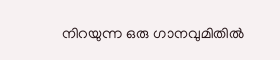നിറയുന്ന ഒരു ഗാനവുമിതില്‍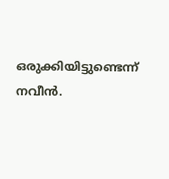ഒരുക്കിയിട്ടുണ്ടെന്ന് നവീന്‍.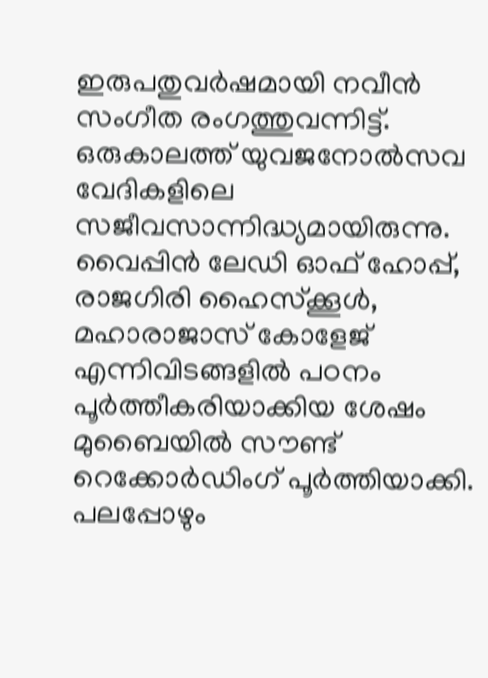ഇരുപതുവര്‍ഷമായി നവീന്‍ സംഗീത രംഗത്തുവന്നിട്ട്. ഒരുകാലത്ത് യുവജനോല്‍സവ വേദികളിലെ സജീവസാന്നിദ്ധ്യമായിരുന്നു. വൈപ്പിന്‍ ലേഡി ഓഫ് ഹോപ്പ്, രാജഗിരി ഹൈസ്‌ക്കൂള്‍, മഹാരാജാസ് കോളേജ് എന്നിവിടങ്ങളില്‍ പഠനം പൂര്‍ത്തീകരിയാക്കിയ ശേഷം മുബൈയില്‍ സൗണ്ട് റെക്കോര്‍ഡിംഗ് പൂര്‍ത്തിയാക്കി. പലപ്പോഴും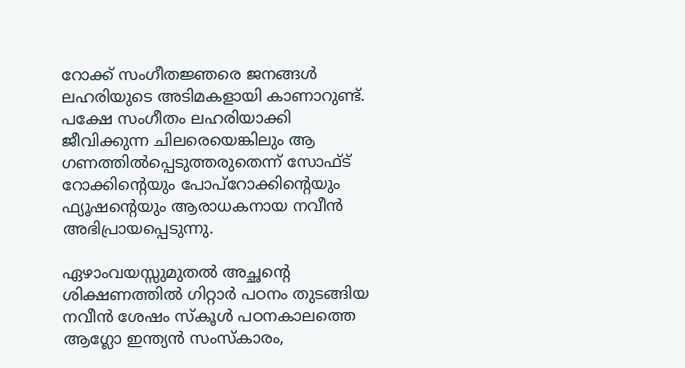റോക്ക് സംഗീതജ്ഞരെ ജനങ്ങള്‍ ലഹരിയുടെ അടിമകളായി കാണാറുണ്ട്. പക്ഷേ സംഗീതം ലഹരിയാക്കി ജീവിക്കുന്ന ചിലരെയെങ്കിലും ആ ഗണത്തില്‍പ്പെടുത്തരുതെന്ന് സോഫ്ട് റോക്കിന്റെയും പോപ്‌റോക്കിന്റെയും ഫ്യൂഷന്റെയും ആരാധകനായ നവീന്‍ അഭിപ്രായപ്പെടുന്നു.

ഏഴാംവയസ്സുമുതല്‍ അച്ഛന്റെ ശിക്ഷണത്തില്‍ ഗിറ്റാര്‍ പഠനം തുടങ്ങിയ നവീന്‍ ശേഷം സ്‌കൂള്‍ പഠനകാലത്തെ ആഗ്ലോ ഇന്ത്യന്‍ സംസ്‌കാരം,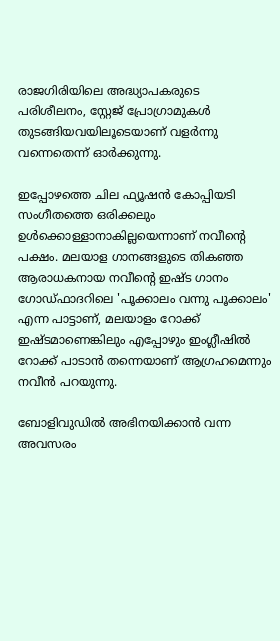രാജഗിരിയിലെ അദ്ധ്യാപകരുടെ പരിശീലനം, സ്റ്റേജ് പ്രോഗ്രാമുകള്‍ തുടങ്ങിയവയിലൂടെയാണ് വളര്‍ന്നു വന്നെതെന്ന് ഓര്‍ക്കുന്നു.

ഇപ്പോഴത്തെ ചില ഫ്യൂഷന്‍ കോപ്പിയടി സംഗീതത്തെ ഒരിക്കലും ഉള്‍ക്കൊള്ളാനാകില്ലയെന്നാണ് നവീന്റെ പക്ഷം. മലയാള ഗാനങ്ങളുടെ തികഞ്ഞ ആരാധകനായ നവീന്റെ ഇഷ്ട ഗാനം ഗോഡ്ഫാദറിലെ 'പൂക്കാലം വന്നു പൂക്കാലം' എന്ന പാട്ടാണ്, മലയാളം റോക്ക് ഇഷ്ടമാണെങ്കിലും എപ്പോഴും ഇംഗ്ലീഷില്‍ റോക്ക് പാടാന്‍ തന്നെയാണ് ആഗ്രഹമെന്നും നവീന്‍ പറയുന്നു.

ബോളിവുഡില്‍ അഭിനയിക്കാന്‍ വന്ന അവസരം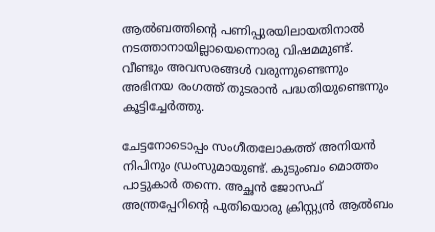ആല്‍ബത്തിന്റെ പണിപ്പുരയിലായതിനാല്‍ നടത്താനായില്ലായെന്നൊരു വിഷമമുണ്ട്. വീണ്ടും അവസരങ്ങള്‍ വരുന്നുണ്ടെന്നും അഭിനയ രംഗത്ത് തുടരാന്‍ പദ്ധതിയുണ്ടെന്നും കൂട്ടിച്ചേര്‍ത്തു.

ചേട്ടനോടൊപ്പം സംഗീതലോകത്ത് അനിയന്‍ നിപിനും ഡ്രംസുമായുണ്ട്. കുടുംബം മൊത്തം പാട്ടുകാര്‍ തന്നെ. അച്ഛന്‍ ജോസഫ് അന്ത്രപ്പേറിന്റെ പുതിയൊരു ക്രിസ്റ്റ്യന്‍ ആല്‍ബം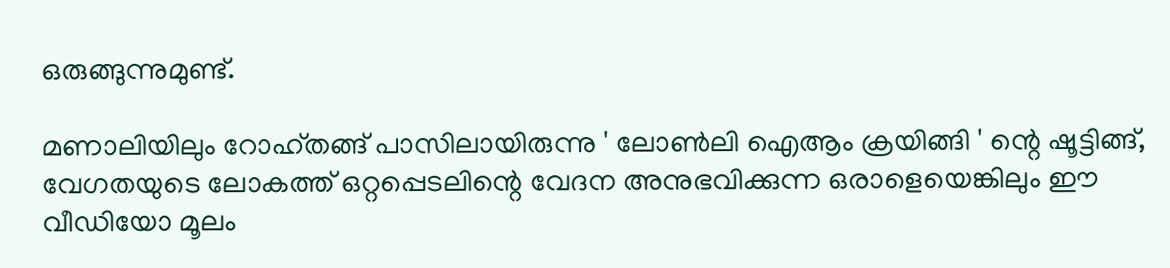ഒരുങ്ങുന്നുമുണ്ട്.

മണാലിയിലും റോഹ്തങ്ങ് പാസിലായിരുന്നു ' ലോണ്‍ലി ഐആം ക്രയിങ്ങി ' ന്റെ ഷൂട്ടിങ്ങ്, വേഗതയുടെ ലോകത്ത് ഒറ്റപ്പെടലിന്റെ വേദന അനുഭവിക്കുന്ന ഒരാളെയെങ്കിലും ഈ വീഡിയോ മൂലം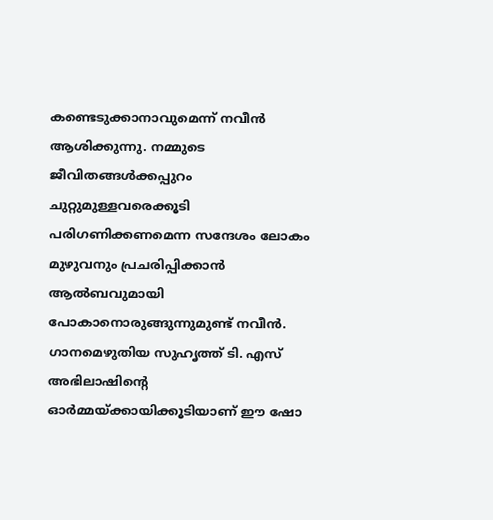കണ്ടെടുക്കാനാവുമെന്ന് നവീന്‍ ആശിക്കുന്നു. നമ്മുടെ ജീവിതങ്ങള്‍ക്കപ്പുറം ചുറ്റുമുള്ളവരെക്കൂടി പരിഗണിക്കണമെന്ന സന്ദേശം ലോകം മുഴുവനും പ്രചരിപ്പിക്കാന്‍ ആല്‍ബവുമായി പോകാനൊരുങ്ങുന്നുമുണ്ട് നവീന്‍. ഗാനമെഴുതിയ സുഹൃത്ത് ടി. എസ് അഭിലാഷിന്റെ ഓര്‍മ്മയ്ക്കായിക്കൂടിയാണ് ഈ ഷോ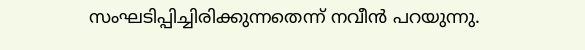സംഘടിപ്പിച്ചിരിക്കുന്നതെന്ന് നവീന്‍ പറയുന്നു.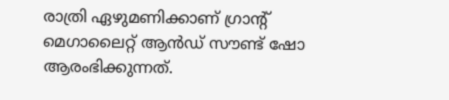രാത്രി ഏഴുമണിക്കാണ് ഗ്രാന്റ് മെഗാലൈറ്റ് ആന്‍ഡ് സൗണ്ട് ഷോ ആരംഭിക്കുന്നത്.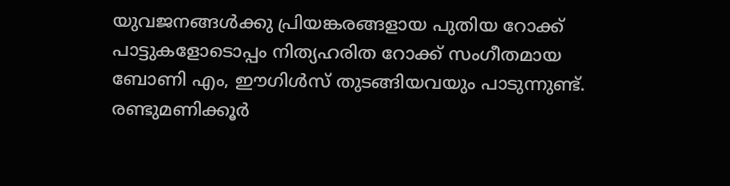യുവജനങ്ങള്‍ക്കു പ്രിയങ്കരങ്ങളായ പുതിയ റോക്ക് പാട്ടുകളോടൊപ്പം നിത്യഹരിത റോക്ക് സംഗീതമായ ബോണി എം, ഈഗിള്‍സ് തുടങ്ങിയവയും പാടുന്നുണ്ട്. രണ്ടുമണിക്കൂര്‍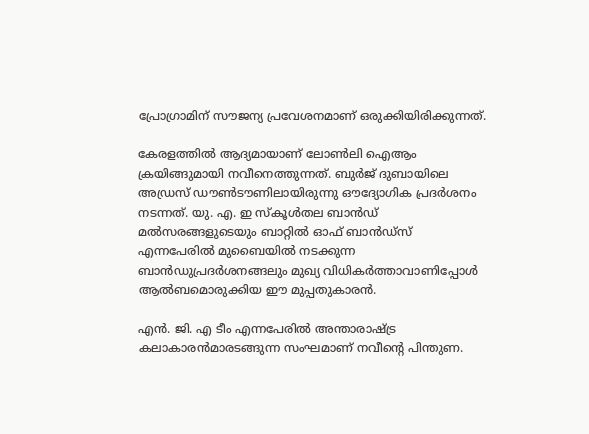പ്രോഗ്രാമിന് സൗജന്യ പ്രവേശനമാണ് ഒരുക്കിയിരിക്കുന്നത്.

കേരളത്തില്‍ ആദ്യമായാണ് ലോണ്‍ലി ഐആം ക്രയിങ്ങുമായി നവീനെത്തുന്നത്. ബുര്‍ജ് ദുബായിലെ അഡ്രസ് ഡൗണ്‍ടൗണിലായിരുന്നു ഔദ്യോഗിക പ്രദര്‍ശനം നടന്നത്. യു. എ. ഇ സ്‌കൂള്‍തല ബാന്‍ഡ് മല്‍സരങ്ങളുടെയും ബാറ്റില്‍ ഓഫ് ബാന്‍ഡ്‌സ് എന്നപേരില്‍ മുബൈയില്‍ നടക്കുന്ന ബാന്‍ഡുപ്രദര്‍ശനങ്ങലും മുഖ്യ വിധികര്‍ത്താവാണിപ്പോള്‍ ആല്‍ബമൊരുക്കിയ ഈ മുപ്പതുകാരന്‍.

എന്‍. ജി. എ ടീം എന്നപേരില്‍ അന്താരാഷ്ട്ര കലാകാരന്‍മാരടങ്ങുന്ന സംഘമാണ് നവീന്റെ പിന്തുണ.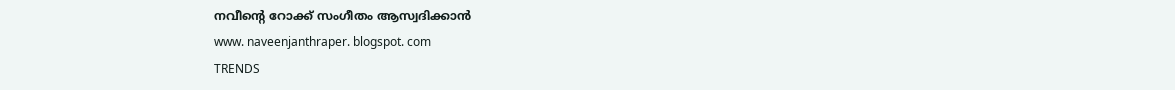നവീന്റെ റോക്ക് സംഗീതം ആസ്വദിക്കാന്‍
www. naveenjanthraper. blogspot. com
TRENDS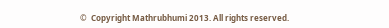©  Copyright Mathrubhumi 2013. All rights reserved.